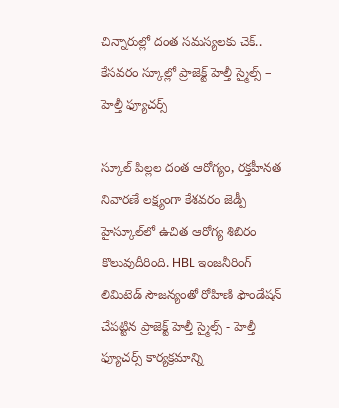చిన్నారుల్లో దంత సమస్యలకు చెక్.. కేసవరం స్కూల్లో ప్రాజెక్ట్ హెల్తీ స్మైల్స్ – హెల్తీ ఫ్యూచర్స్

స్కూల్ పిల్లల దంత ఆరోగ్యం, రక్తహీనత నివారణే లక్ష్యంగా కేశవరం జెడ్పీ హైస్కూల్‌లో ఉచిత ఆరోగ్య శిబిరం కొలువుదీరింది. HBL ఇంజనీరింగ్ లిమిటెడ్ సౌజన్యంతో రోహిణి ఫౌండేషన్ చేపట్టిన ప్రాజెక్ట్ హెల్తీ స్మైల్స్ - హెల్తీ ఫ్యూచర్స్ కార్యక్రమాన్ని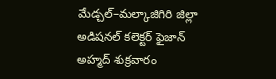మేడ్చల్–మల్కాజిగిరి జిల్లా అడిషనల్ కలెక్టర్ ఫైజాన్ అహ్మద్ శుక్రవారం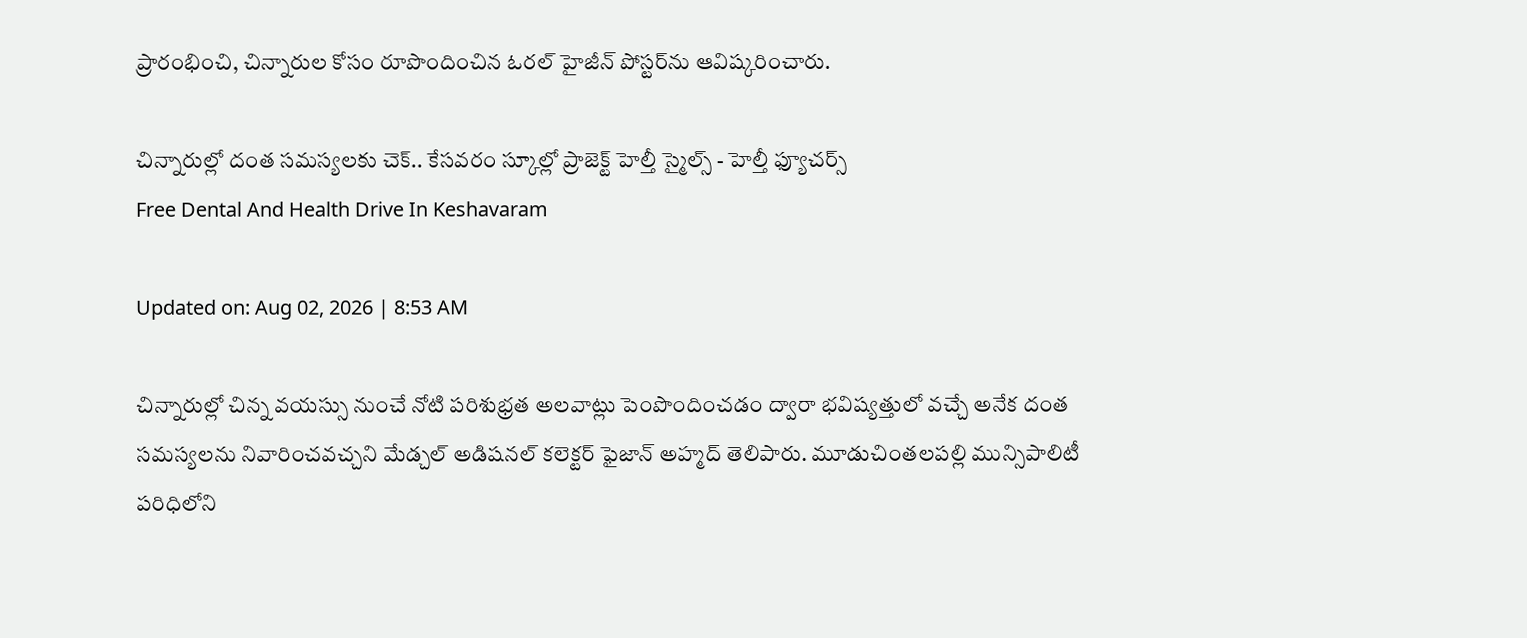ప్రారంభించి, చిన్నారుల కోసం రూపొందించిన ఓరల్ హైజీన్ పోస్టర్‌ను ఆవిష్కరించారు.

చిన్నారుల్లో దంత సమస్యలకు చెక్.. కేసవరం స్కూల్లో ప్రాజెక్ట్ హెల్తీ స్మైల్స్ - హెల్తీ ఫ్యూచర్స్
Free Dental And Health Drive In Keshavaram

Updated on: Aug 02, 2026 | 8:53 AM

చిన్నారుల్లో చిన్న వయస్సు నుంచే నోటి పరిశుభ్రత అలవాట్లు పెంపొందించడం ద్వారా భవిష్యత్తులో వచ్చే అనేక దంత సమస్యలను నివారించవచ్చని మేడ్చల్ అడిషనల్ కలెక్టర్ ఫైజాన్ అహ్మద్ తెలిపారు. మూడుచింతలపల్లి మున్సిపాలిటీ పరిధిలోని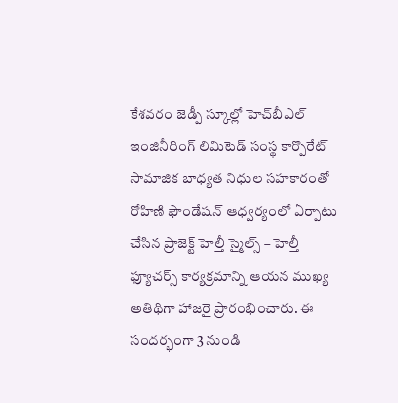కేశవరం జెడ్పీ స్కూల్లో హెచ్‌బీఎల్ ఇంజినీరింగ్ లిమిటెడ్ సంస్థ కార్పొరేట్ సామాజిక బాధ్యత నిధుల సహకారంతో రోహిణి ఫౌండేషన్ ఆధ్వర్యంలో ఏర్పాటు చేసిన ప్రాజెక్ట్ హెల్తీ స్మైల్స్ – హెల్తీ ఫ్యూచర్స్ కార్యక్రమాన్ని ఆయన ముఖ్య అతిథిగా హాజరై ప్రారంభించారు. ఈ సందర్భంగా 3 నుండి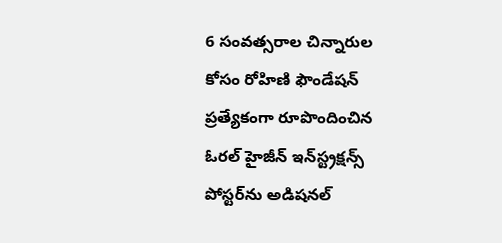6 సంవత్సరాల చిన్నారుల కోసం రోహిణి ఫౌండేషన్ ప్రత్యేకంగా రూపొందించిన ఓరల్ హైజీన్ ఇన్‌స్ట్రక్షన్స్ పోస్టర్‌ను అడిషనల్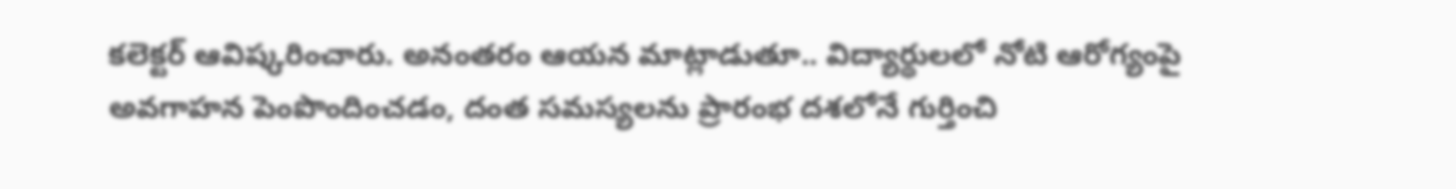కలెక్టర్ ఆవిష్కరించారు. అనంతరం ఆయన మాట్లాడుతూ.. విద్యార్థులలో నోటి ఆరోగ్యంపై అవగాహన పెంపొందించడం, దంత సమస్యలను ప్రారంభ దశలోనే గుర్తించి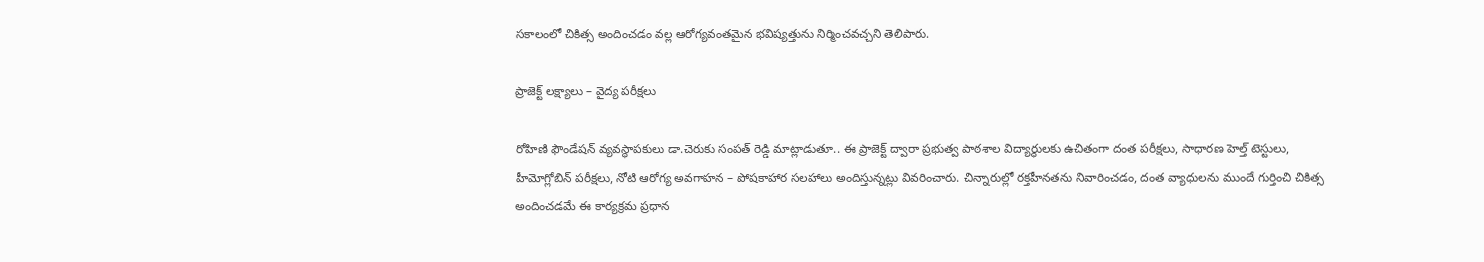సకాలంలో చికిత్స అందించడం వల్ల ఆరోగ్యవంతమైన భవిష్యత్తును నిర్మించవచ్చని తెలిపారు.

ప్రాజెక్ట్ లక్ష్యాలు – వైద్య పరీక్షలు

రోహిణి ఫౌండేషన్ వ్యవస్థాపకులు డా.చెరుకు సంపత్ రెడ్డి మాట్లాడుతూ.. ఈ ప్రాజెక్ట్ ద్వారా ప్రభుత్వ పాఠశాల విద్యార్థులకు ఉచితంగా దంత పరీక్షలు, సాధారణ హెల్త్ టెస్టులు, హీమోగ్లోబిన్ పరీక్షలు, నోటి ఆరోగ్య అవగాహన – పోషకాహార సలహాలు అందిస్తున్నట్లు వివరించారు. చిన్నారుల్లో రక్తహీనతను నివారించడం, దంత వ్యాధులను ముందే గుర్తించి చికిత్స అందించడమే ఈ కార్యక్రమ ప్రధాన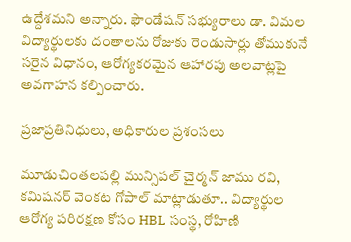ఉద్దేశమని అన్నారు. ఫౌండేషన్ సభ్యురాలు డా. విమల విద్యార్థులకు దంతాలను రోజుకు రెండుసార్లు తోముకునే సరైన విధానం, ఆరోగ్యకరమైన ఆహారపు అలవాట్లపై అవగాహన కల్పించారు.

ప్రజాప్రతినిధులు, అధికారుల ప్రశంసలు

మూడుచింతలపల్లి మున్సిపల్ చైర్మన్ జాము రవి, కమిషనర్ వెంకట గోపాల్ మాట్లాడుతూ.. విద్యార్థుల ఆరోగ్య పరిరక్షణ కోసం HBL సంస్థ, రోహిణి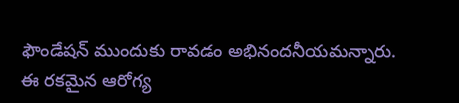ఫౌండేషన్ ముందుకు రావడం అభినందనీయమన్నారు. ఈ రకమైన ఆరోగ్య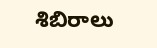శిబిరాలు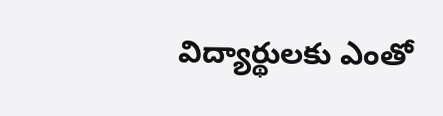విద్యార్థులకు ఎంతో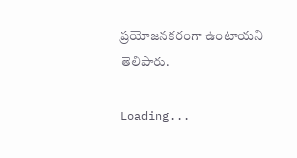ప్రయోజనకరంగా ఉంటాయని తెలిపారు.

Loading...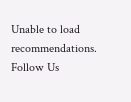Unable to load recommendations.
Follow Us